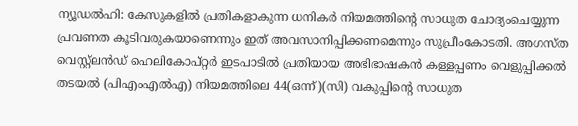ന്യൂഡൽഹി: കേസുകളിൽ പ്രതികളാകുന്ന ധനികർ നിയമത്തിന്റെ സാധുത ചോദ്യംചെയ്യുന്ന പ്രവണത കൂടിവരുകയാണെന്നും ഇത് അവസാനിപ്പിക്കണമെന്നും സുപ്രീംകോടതി. അഗസ്ത വെസ്റ്റ്‌ലൻഡ് ഹെലികോപ്റ്റർ ഇടപാടിൽ പ്രതിയായ അഭിഭാഷകൻ കള്ളപ്പണം വെളുപ്പിക്കൽ തടയൽ (പിഎംഎൽഎ) നിയമത്തിലെ 44(ഒന്ന്)(സി) വകുപ്പിന്റെ സാധുത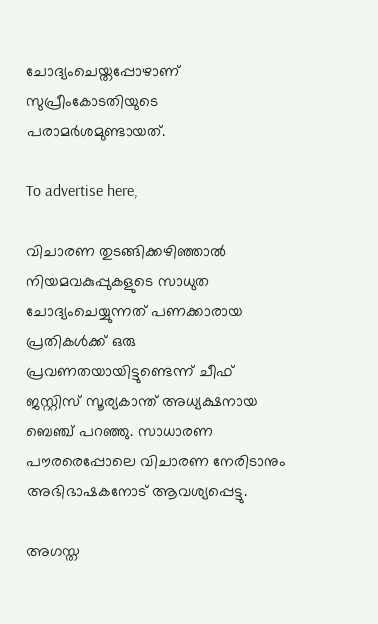ചോദ്യംചെയ്തപ്പോഴാണ് സുപ്രീംകോടതിയുടെ പരാമർശമുണ്ടായത്.

To advertise here,

വിചാരണ തുടങ്ങിക്കഴിഞ്ഞാൽ നിയമവകുപ്പുകളുടെ സാധുത ചോദ്യംചെയ്യുന്നത് പണക്കാരായ പ്രതികൾക്ക് ഒരു പ്രവണതയായിട്ടുണ്ടെന്ന് ചീഫ് ജസ്റ്റിസ് സൂര്യകാന്ത് അധ്യക്ഷനായ ബെഞ്ച് പറഞ്ഞു. സാധാരണ പൗരരെപ്പോലെ വിചാരണ നേരിടാനും അഭിഭാഷകനോട് ആവശ്യപ്പെട്ടു.

അഗസ്ത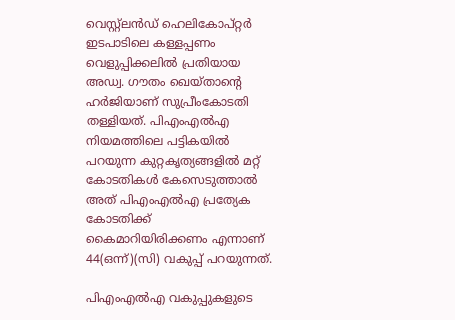വെസ്റ്റ്‌ലൻഡ് ഹെലികോപ്റ്റർ ഇടപാടിലെ കള്ളപ്പണം വെളുപ്പിക്കലിൽ പ്രതിയായ അഡ്വ. ഗൗതം ഖെയ്താന്റെ ഹർജിയാണ് സുപ്രീംകോടതി തള്ളിയത്. പിഎംഎൽഎ നിയമത്തിലെ പട്ടികയിൽ പറയുന്ന കുറ്റകൃത്യങ്ങളിൽ മറ്റ് കോടതികൾ കേസെടുത്താൽ അത് പിഎംഎൽഎ പ്രത്യേക കോടതിക്ക് കൈമാറിയിരിക്കണം എന്നാണ് 44(ഒന്ന്)(സി) വകുപ്പ് പറയുന്നത്.

പിഎംഎൽഎ വകുപ്പുകളുടെ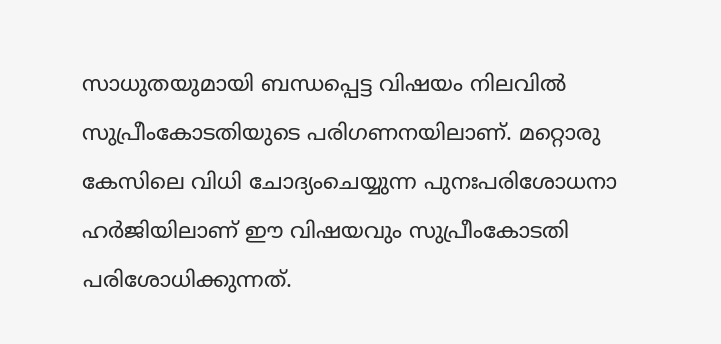സാധുതയുമായി ബന്ധപ്പെട്ട വിഷയം നിലവിൽ സുപ്രീംകോടതിയുടെ പരിഗണനയിലാണ്. മറ്റൊരു കേസിലെ വിധി ചോദ്യംചെയ്യുന്ന പുനഃപരിശോധനാ ഹർജിയിലാണ് ഈ വിഷയവും സുപ്രീംകോടതി പരിശോധിക്കുന്നത്.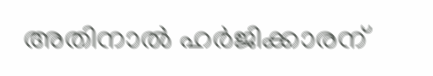അതിനാൽ ഹർജിക്കാരന്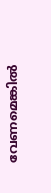വേണമെങ്കിൽ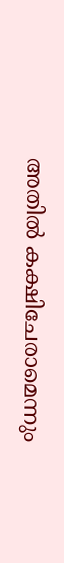അതിൽ കക്ഷിചേരാമെന്നും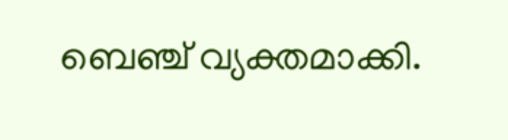ബെഞ്ച് വ്യക്തമാക്കി.